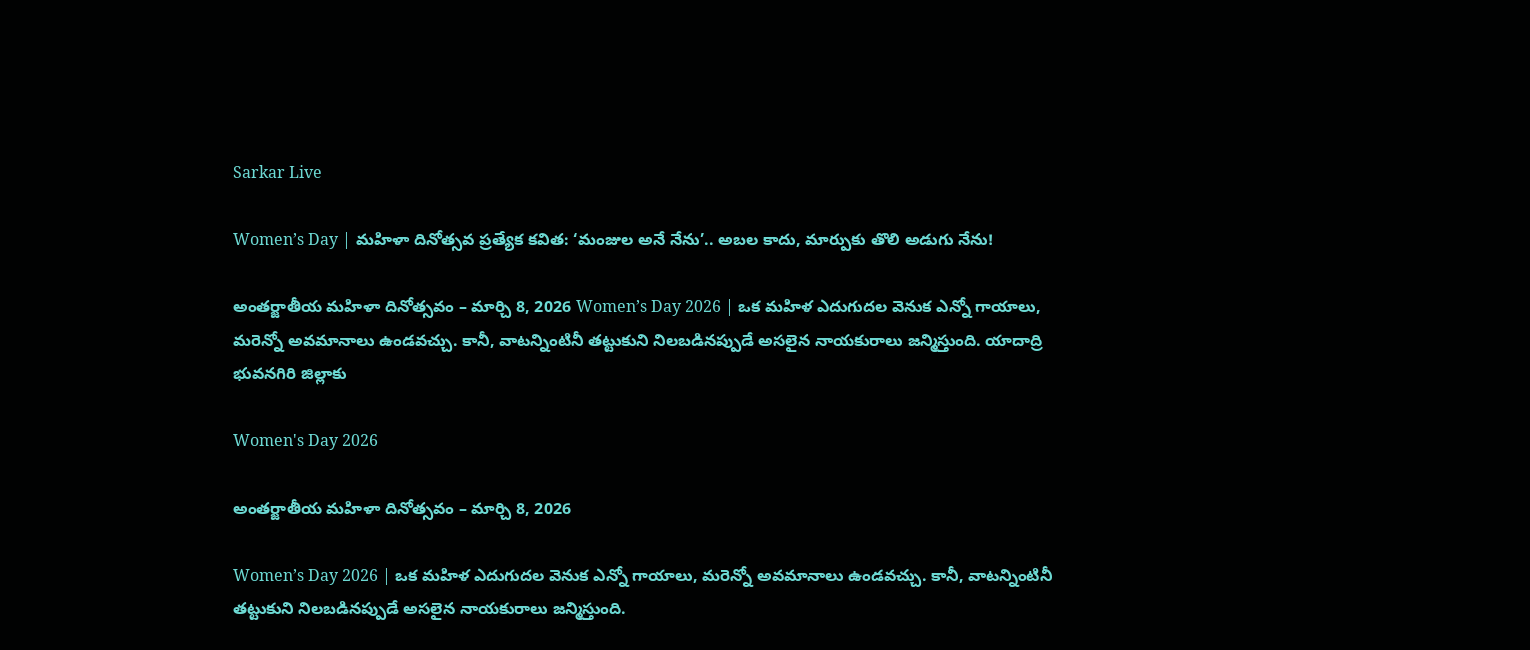Sarkar Live

Women’s Day | మహిళా దినోత్సవ ప్రత్యేక కవిత: ‘మంజుల అనే నేను’.. అబల కాదు, మార్పుకు తొలి అడుగు నేను!

అంతర్జాతీయ మహిళా దినోత్సవం – మార్చి 8, 2026 Women’s Day 2026 | ఒక మహిళ ఎదుగుదల వెనుక ఎన్నో గాయాలు, మరెన్నో అవమానాలు ఉండవచ్చు. కానీ, వాటన్నింటినీ తట్టుకుని నిలబడినప్పుడే అసలైన నాయకురాలు జన్మిస్తుంది. యాదాద్రి భువనగిరి జిల్లాకు

Women's Day 2026

అంతర్జాతీయ మహిళా దినోత్సవం – మార్చి 8, 2026

Women’s Day 2026 | ఒక మహిళ ఎదుగుదల వెనుక ఎన్నో గాయాలు, మరెన్నో అవమానాలు ఉండవచ్చు. కానీ, వాటన్నింటినీ తట్టుకుని నిలబడినప్పుడే అసలైన నాయకురాలు జన్మిస్తుంది.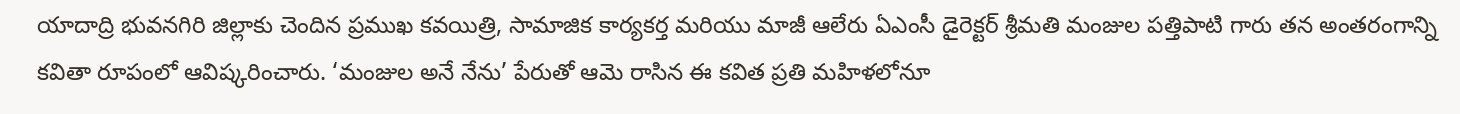యాదాద్రి భువనగిరి జిల్లాకు చెందిన ప్రముఖ కవయిత్రి, సామాజిక కార్యకర్త మరియు మాజీ ఆలేరు ఏఎంసీ డైరెక్టర్ శ్రీమతి మంజుల పత్తిపాటి గారు తన అంతరంగాన్ని కవితా రూపంలో ఆవిష్కరించారు. ‘మంజుల అనే నేను’ పేరుతో ఆమె రాసిన ఈ కవిత ప్రతి మహిళలోనూ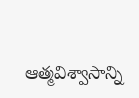ఆత్మవిశ్వాసాన్ని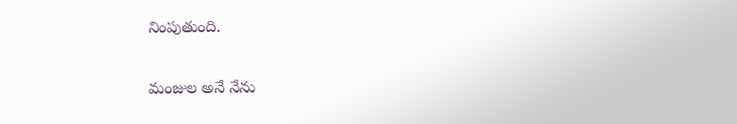నింపుతుంది.

మంజుల అనే నేను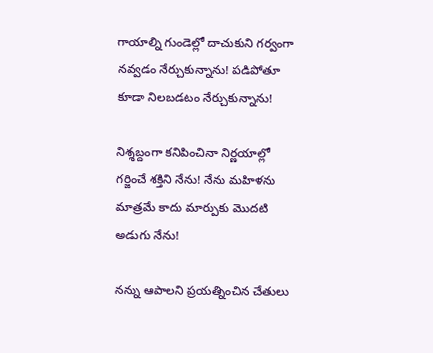గాయాల్ని గుండెల్లో దాచుకుని గర్వంగా నవ్వడం నేర్చుకున్నాను! పడిపోతూ కూడా నిలబడటం నేర్చుకున్నాను!

నిశ్శబ్దంగా కనిపించినా నిర్ణయాల్లో గర్జించే శక్తిని నేను! నేను మహిళను మాత్రమే కాదు మార్పుకు మొదటి అడుగు నేను!

నన్ను ఆపాలని ప్రయత్నించిన చేతులు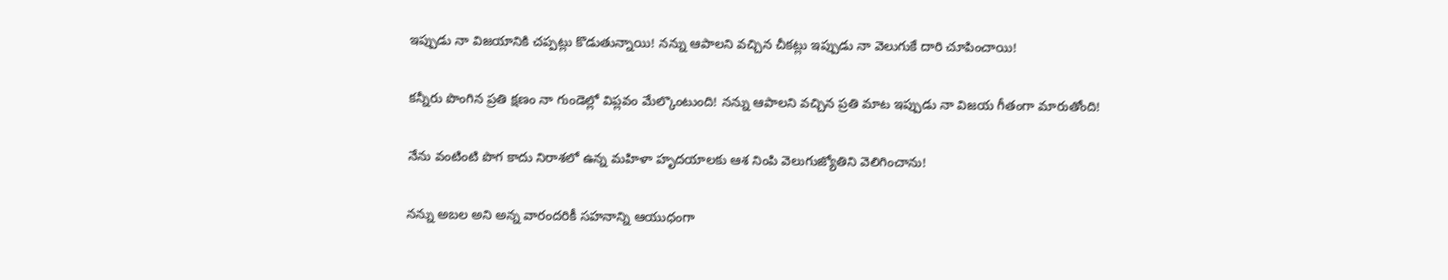ఇప్పుడు నా విజయానికి చప్పట్లు కొడుతున్నాయి! నన్ను ఆపాలని వచ్చిన చీకట్లు ఇప్పుడు నా వెలుగుకే దారి చూపించాయి!

కన్నీరు పొంగిన ప్రతి క్షణం నా గుండెల్లో విప్లవం మేల్కొంటుంది! నన్ను ఆపాలని వచ్చిన ప్రతి మాట ఇప్పుడు నా విజయ గీతంగా మారుతోంది!

నేను వంటింటి పొగ కాదు నిరాశలో ఉన్న మహిళా హృదయాలకు ఆశ నింపి వెలుగుజ్యోతిని వెలిగించాను!

నన్ను అబల అని అన్న వారందరికీ సహనాన్ని ఆయుధంగా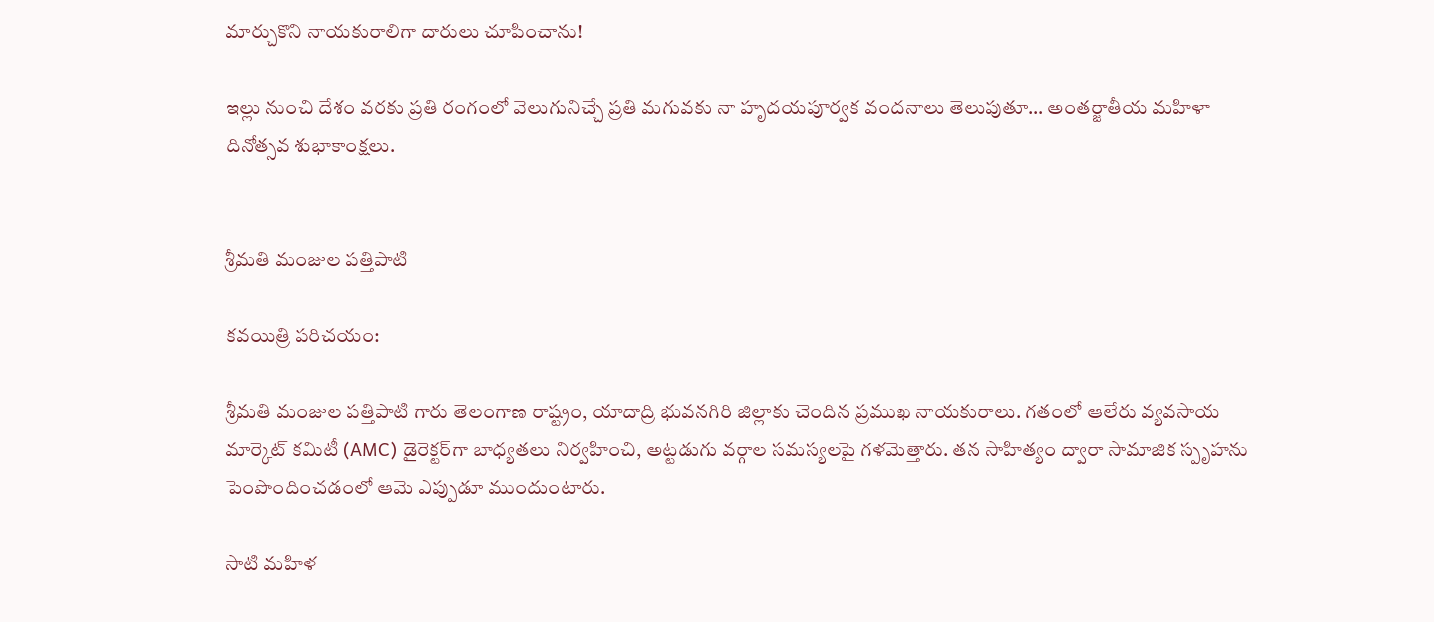మార్చుకొని నాయకురాలిగా దారులు చూపించాను!

ఇల్లు నుంచి దేశం వరకు ప్రతి రంగంలో వెలుగునిచ్చే ప్రతి మగువకు నా హృదయపూర్వక వందనాలు తెలుపుతూ… అంతర్జాతీయ మహిళా దినోత్సవ శుభాకాంక్షలు.


శ్రీమతి మంజుల పత్తిపాటి

కవయిత్రి పరిచయం:

శ్రీమతి మంజుల పత్తిపాటి గారు తెలంగాణ రాష్ట్రం, యాదాద్రి భువనగిరి జిల్లాకు చెందిన ప్రముఖ నాయకురాలు. గతంలో ఆలేరు వ్యవసాయ మార్కెట్ కమిటీ (AMC) డైరెక్టర్‌గా బాధ్యతలు నిర్వహించి, అట్టడుగు వర్గాల సమస్యలపై గళమెత్తారు. తన సాహిత్యం ద్వారా సామాజిక స్పృహను పెంపొందించడంలో ఆమె ఎప్పుడూ ముందుంటారు.

సాటి మహిళ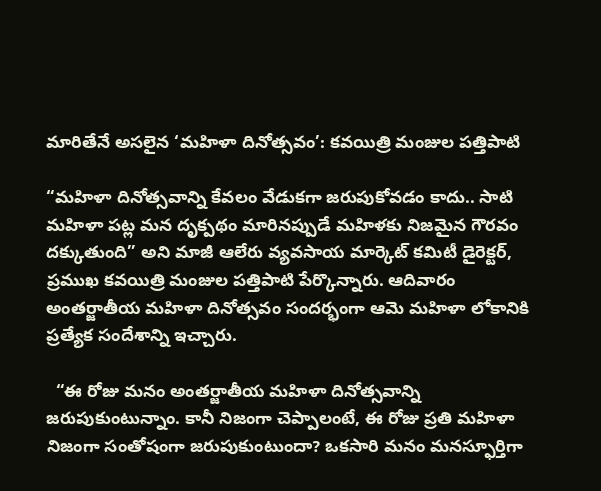మారితేనే అసలైన ‘మహిళా దినోత్సవం’: కవయిత్రి మంజుల పత్తిపాటి

“మహిళా దినోత్సవాన్ని కేవలం వేడుకగా జరుపుకోవడం కాదు.. సాటి మహిళా పట్ల మన దృక్పథం మారినప్పుడే మహిళకు నిజమైన గౌరవం దక్కుతుంది” అని మాజీ ఆలేరు వ్యవసాయ మార్కెట్ కమిటీ డైరెక్టర్, ప్రముఖ కవయిత్రి మంజుల పత్తిపాటి పేర్కొన్నారు. ఆదివారం అంతర్జాతీయ మహిళా దినోత్సవం సందర్భంగా ఆమె మహిళా లోకానికి ప్రత్యేక సందేశాన్ని ఇచ్చారు.

  “ఈ రోజు మనం అంతర్జాతీయ మహిళా దినోత్సవాన్ని జరుపుకుంటున్నాం. కానీ నిజంగా చెప్పాలంటే, ఈ రోజు ప్రతి మహిళా నిజంగా సంతోషంగా జరుపుకుంటుందా? ఒకసారి మనం మనస్ఫూర్తిగా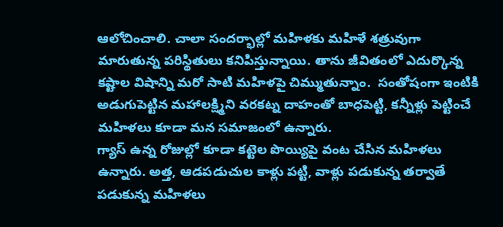ఆలోచించాలి. చాలా సందర్భాల్లో మహిళకు మహిళే శత్రువుగా మారుతున్న పరిస్థితులు కనిపిస్తున్నాయి. తాను జీవితంలో ఎదుర్కొన్న కష్టాల విషాన్ని మరో సాటి మహిళపై చిమ్ముతున్నాం.  సంతోషంగా ఇంటికి అడుగుపెట్టిన మహాలక్ష్మిని వరకట్న దాహంతో బాధపెట్టి, కన్నీళ్లు పెట్టించే మహిళలు కూడా మన సమాజంలో ఉన్నారు.
గ్యాస్ ఉన్న రోజుల్లో కూడా కట్టెల పొయ్యిపై వంట చేసిన మహిళలు ఉన్నారు. అత్త, ఆడపడుచుల కాళ్లు పట్టి, వాళ్లు పడుకున్న తర్వాతే పడుకున్న మహిళలు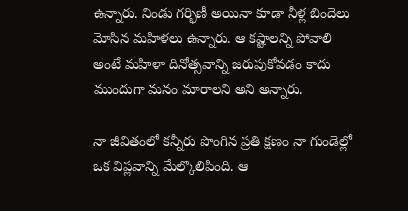ఉన్నారు. నిండు గర్భిణీ అయినా కూడా నీళ్ల బిందెలు మోసిన మహిళలు ఉన్నారు. ఆ కష్టాలన్ని పోవాలి అంటే మహిళా దినోత్సవాన్ని జరుపుకోవడం కాదు ముందుగా మనం మారాలని అని అన్నారు.

నా జీవితంలో కన్నీరు పొంగిన ప్రతి క్షణం నా గుండెల్లో ఒక విప్లవాన్ని మేల్కొలిపింది. ఆ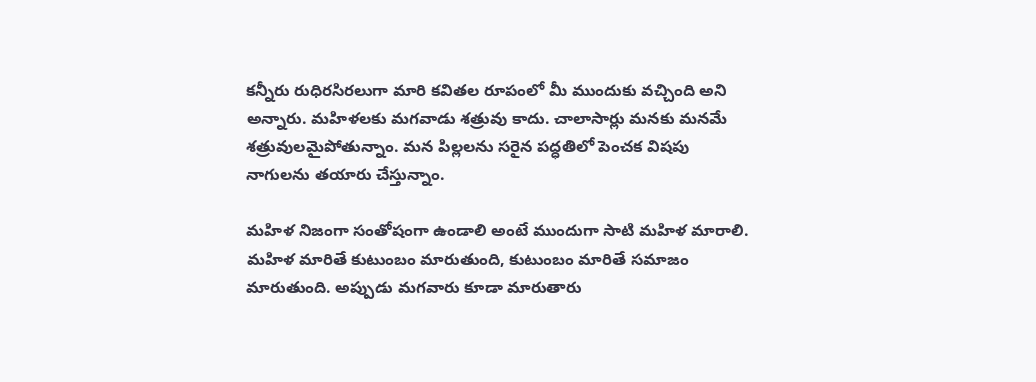కన్నీరు రుధిరసిరలుగా మారి కవితల రూపంలో మీ ముందుకు వచ్చింది అని అన్నారు. మహిళలకు మగవాడు శత్రువు కాదు. చాలాసార్లు మనకు మనమే శత్రువులమైపోతున్నాం. మన పిల్లలను సరైన పద్ధతిలో పెంచక విషపు నాగులను తయారు చేస్తున్నాం.

మహిళ నిజంగా సంతోషంగా ఉండాలి అంటే ముందుగా సాటి మహిళ మారాలి. మహిళ మారితే కుటుంబం మారుతుంది, కుటుంబం మారితే సమాజం మారుతుంది. అప్పుడు మగవారు కూడా మారుతారు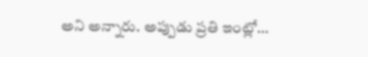అని అన్నారు. అప్పుడు ప్రతి ఇంట్లో…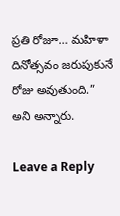ప్రతి రోజూ… మహిళా దినోత్సవం జరుపుకునే రోజు అవుతుంది.” అని అన్నారు.

Leave a Reply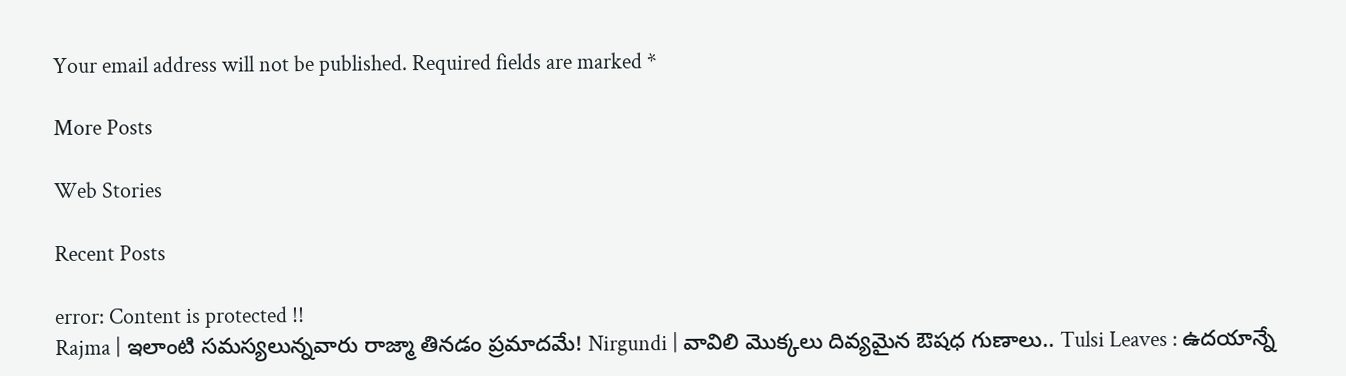Your email address will not be published. Required fields are marked *

More Posts

Web Stories

Recent Posts

error: Content is protected !!
Rajma | ఇలాంటి సమస్యలున్నవారు రాజ్మా తినడం ప్రమాదమే! Nirgundi | వావిలి మొక్కలు దివ్యమైన ఔషధ గుణాలు.. Tulsi Leaves : ఉదయాన్నే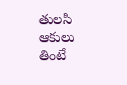తులసి ఆకులు తింటే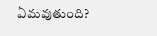ఏమవుతుంది?